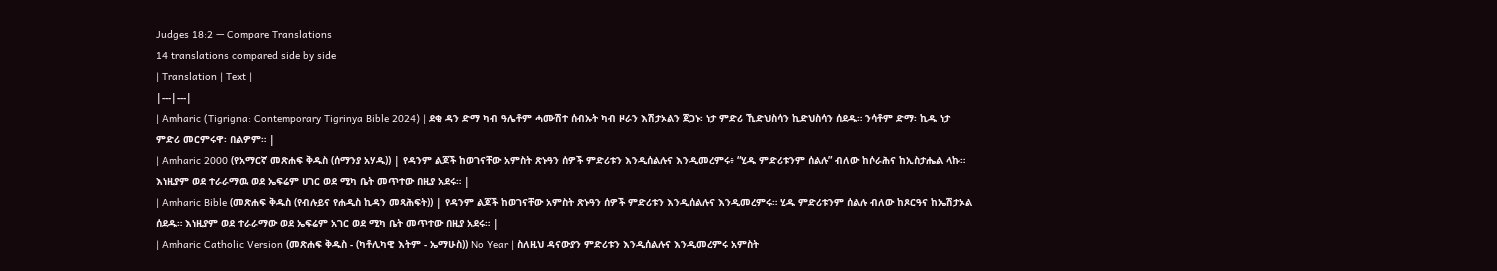Judges 18:2 — Compare Translations
14 translations compared side by side
| Translation | Text |
|---|---|
| Amharic (Tigrigna: Contemporary Tigrinya Bible 2024) | ደቂ ዳን ድማ ካብ ዓሌቶም ሓሙሽተ ሰብኡት ካብ ዞራን እሽታኦልን ጀጋኑ፡ ነታ ምድሪ ኺድህስሳን ኪድህስሳን ሰደዱ። ንሳቶም ድማ፡ ኪዱ ነታ ምድሪ መርምሩዋ፡ በልዎም። |
| Amharic 2000 (የአማርኛ መጽሐፍ ቅዱስ (ሰማንያ አሃዱ)) | የዳንም ልጆች ከወገናቸው አምስት ጽኑዓን ሰዎች ምድሪቱን እንዲሰልሉና እንዲመረምሩ፥ “ሂዱ ምድሪቱንም ሰልሉ” ብለው ከሶራሕና ከኢስታሔል ላኩ። እነዚያም ወደ ተራራማዉ ወደ ኤፍሬም ሀገር ወደ ሚካ ቤት መጥተው በዚያ አደሩ። |
| Amharic Bible (መጽሐፍ ቅዱስ (የብሉይና የሐዲስ ኪዳን መጻሕፍት)) | የዳንም ልጆች ከወገናቸው አምስት ጽኑዓን ሰዎች ምድሪቱን እንዲሰልሉና እንዲመረምሩ። ሂዱ ምድሪቱንም ሰልሉ ብለው ከጾርዓና ከኤሽታኦል ሰደዱ። እነዚያም ወደ ተራራማው ወደ ኤፍሬም አገር ወደ ሚካ ቤት መጥተው በዚያ አደሩ። |
| Amharic Catholic Version (መጽሐፍ ቅዱስ - (ካቶሊካዊ እትም - ኤማሁስ)) No Year | ስለዚህ ዳናውያን ምድሪቱን እንዲሰልሉና እንዲመረምሩ አምስት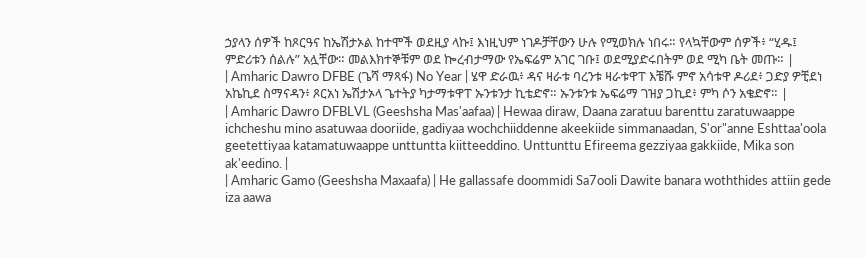ኃያላን ሰዎች ከጾርዓና ከኤሽታኦል ከተሞች ወደዚያ ላኩ፤ እነዚህም ነገዶቻቸውን ሁሉ የሚወክሉ ነበሩ። የላኳቸውም ሰዎች፥ “ሂዱ፤ ምድሪቱን ሰልሉ” አሏቸው። መልእክተኞቹም ወደ ኰረብታማው የኤፍሬም አገር ገቡ፤ ወደሚያድሩበትም ወደ ሚካ ቤት መጡ። |
| Amharic Dawro DFBE (ጌሻ ማጻፋ) No Year | ሄዋ ድራዉ፥ ዳና ዛራቱ ባረንቱ ዛራቱዋፐ እቼሹ ምኖ አሳቱዋ ዶሪደ፥ ጋድያ ዎቺደነ አኬኪደ ስማናዳን፥ ጾርአነ ኤሽታኦላ ጌተትያ ካታማቱዋፐ ኡንቱንታ ኪቴድኖ። ኡንቱንቱ ኤፍሬማ ገዝያ ጋኪደ፥ ምካ ሶን አቄድኖ። |
| Amharic Dawro DFBLVL (Geeshsha Mas'aafaa) | Hewaa diraw, Daana zaratuu barenttu zaratuwaappe ichcheshu mino asatuwaa dooriide, gadiyaa wochchiiddenne akeekiide simmanaadan, S'or"anne Eshttaa'oola geetettiyaa katamatuwaappe unttuntta kiitteeddino. Unttunttu Efireema gezziyaa gakkiide, Mika son ak'eedino. |
| Amharic Gamo (Geeshsha Maxaafa) | He gallassafe doommidi Sa7ooli Dawite banara woththides attiin gede iza aawa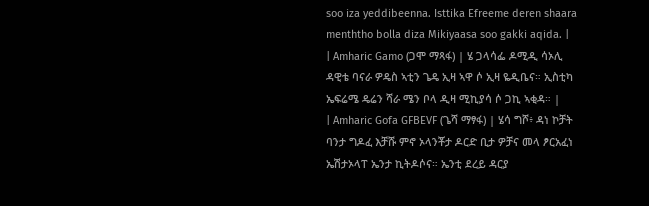soo iza yeddibeenna. Isttika Efreeme deren shaara menththo bolla diza Mikiyaasa soo gakki aqida. |
| Amharic Gamo (ጋሞ ማጻፋ) | ሄ ጋላሳፌ ዶሚዲ ሳኦሊ ዳዊቴ ባናራ ዎዴስ ኣቲን ጌዴ ኢዛ ኣዋ ሶ ኢዛ ዬዲቤና። ኢስቲካ ኤፍሬሜ ዴሬን ሻራ ሜን ቦላ ዲዛ ሚኪያሳ ሶ ጋኪ ኣቂዳ። |
| Amharic Gofa GFBEVF (ጌሻ ማፃፋ) | ሄሳ ግሾ፥ ዳነ ኮቻት ባንታ ግዶፈ እቻሹ ምኖ ኦላንቾታ ዶርድ ቢታ ዎቻና መላ ፆርአፈነ ኤሽታኦላፐ ኤንታ ኪትዶሶና። ኤንቲ ደረይ ዳርያ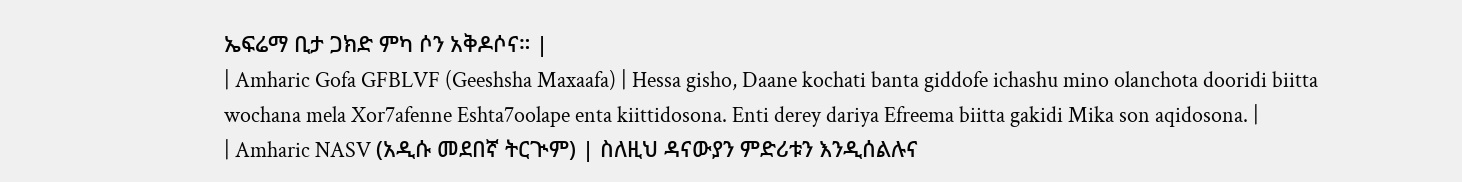ኤፍሬማ ቢታ ጋክድ ምካ ሶን አቅዶሶና። |
| Amharic Gofa GFBLVF (Geeshsha Maxaafa) | Hessa gisho, Daane kochati banta giddofe ichashu mino olanchota dooridi biitta wochana mela Xor7afenne Eshta7oolape enta kiittidosona. Enti derey dariya Efreema biitta gakidi Mika son aqidosona. |
| Amharic NASV (አዲሱ መደበኛ ትርጒም) | ስለዚህ ዳናውያን ምድሪቱን እንዲሰልሉና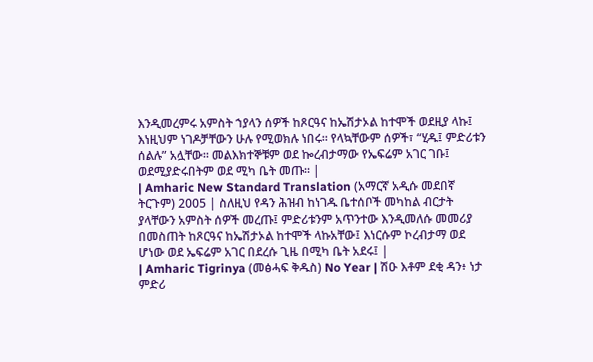እንዲመረምሩ አምስት ኀያላን ሰዎች ከጾርዓና ከኤሽታኦል ከተሞች ወደዚያ ላኩ፤ እነዚህም ነገዶቻቸውን ሁሉ የሚወክሉ ነበሩ። የላኳቸውም ሰዎች፣ “ሂዱ፤ ምድሪቱን ሰልሉ” አሏቸው። መልእክተኞቹም ወደ ኰረብታማው የኤፍሬም አገር ገቡ፤ ወደሚያድሩበትም ወደ ሚካ ቤት መጡ። |
| Amharic New Standard Translation (አማርኛ አዲሱ መደበኛ ትርጉም) 2005 | ስለዚህ የዳን ሕዝብ ከነገዱ ቤተሰቦች መካከል ብርታት ያላቸውን አምስት ሰዎች መረጡ፤ ምድሪቱንም አጥንተው እንዲመለሱ መመሪያ በመስጠት ከጾርዓና ከኤሽታኦል ከተሞች ላኩአቸው፤ እነርሱም ኮረብታማ ወደ ሆነው ወደ ኤፍሬም አገር በደረሱ ጊዜ በሚካ ቤት አደሩ፤ |
| Amharic Tigrinya (መፅሓፍ ቅዱስ) No Year | ሽዑ እቶም ደቂ ዳን፥ ነታ ምድሪ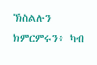ኽስልሉን ክምርምሩን፥ ካብ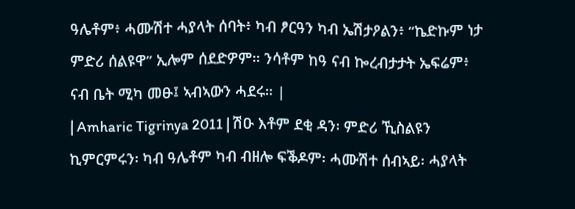ዓሌቶም፥ ሓሙሽተ ሓያላት ሰባት፥ ካብ ፆርዓን ካብ ኤሽታዖልን፥ “ኬድኩም ነታ ምድሪ ሰልዩዋ” ኢሎም ሰደድዎም። ንሳቶም ከዓ ናብ ኰረብታታት ኤፍሬም፥ ናብ ቤት ሚካ መፁ፤ ኣብኣውን ሓደሩ። |
| Amharic Tigrinya 2011 | ሽዑ እቶም ደቂ ዳን፡ ምድሪ ኺስልዩን ኪምርምሩን፡ ካብ ዓሌቶም ካብ ብዘሎ ፍቕዶም፡ ሓሙሽተ ሰብኣይ፡ ሓያላት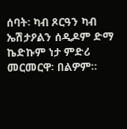ሰባት፡ ካብ ጾርዓን ካብ ኤሽታዖልን ሰዲዶም ድማ ኬድኩም ነታ ምድሪ መርመርዋ፡ በልዎም።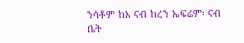ንሳቶም ከአ ናብ ከረን ኤፍሬም፡ ናብ ቤት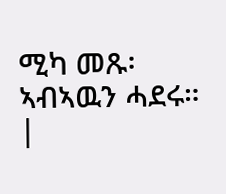ሚካ መጹ፡ ኣብኣዉን ሓደሩ። |